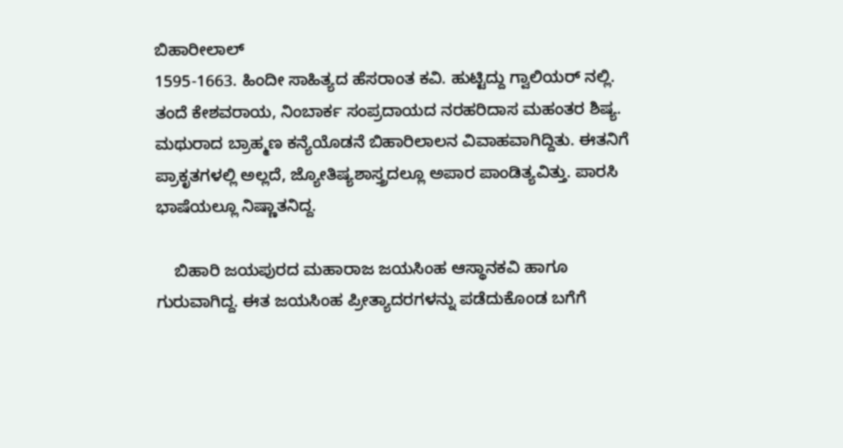ಬಿಹಾರೀಲಾಲ್
1595-1663. ಹಿಂದೀ ಸಾಹಿತ್ಯದ ಹೆಸರಾಂತ ಕವಿ. ಹುಟ್ಟಿದ್ದು ಗ್ವಾಲಿಯರ್ ನಲ್ಲಿ. ತಂದೆ ಕೇಶವರಾಯ, ನಿಂಬಾರ್ಕ ಸಂಪ್ರದಾಯದ ನರಹರಿದಾಸ ಮಹಂತರ ಶಿಷ್ಯ. ಮಥುರಾದ ಬ್ರಾಹ್ಮಣ ಕನ್ಯೆಯೊಡನೆ ಬಿಹಾರಿಲಾಲನ ವಿವಾಹವಾಗಿದ್ದಿತು. ಈತನಿಗೆ ಪ್ರಾಕೃತಗಳಲ್ಲಿ ಅಲ್ಲದೆ, ಜ್ಯೋತಿಷ್ಯಶಾಸ್ತ್ರದಲ್ಲೂ ಅಪಾರ ಪಾಂಡಿತ್ಯವಿತ್ತು. ಪಾರಸಿ ಭಾಷೆಯಲ್ಲೂ ನಿಷ್ಣಾತನಿದ್ದ.

    ಬಿಹಾರಿ ಜಯಪುರದ ಮಹಾರಾಜ ಜಯಸಿಂಹ ಆಸ್ಥಾನಕವಿ ಹಾಗೂ ಗುರುವಾಗಿದ್ದ. ಈತ ಜಯಸಿಂಹ ಪ್ರೀತ್ಯಾದರಗಳನ್ನು ಪಡೆದುಕೊಂಡ ಬಗೆಗೆ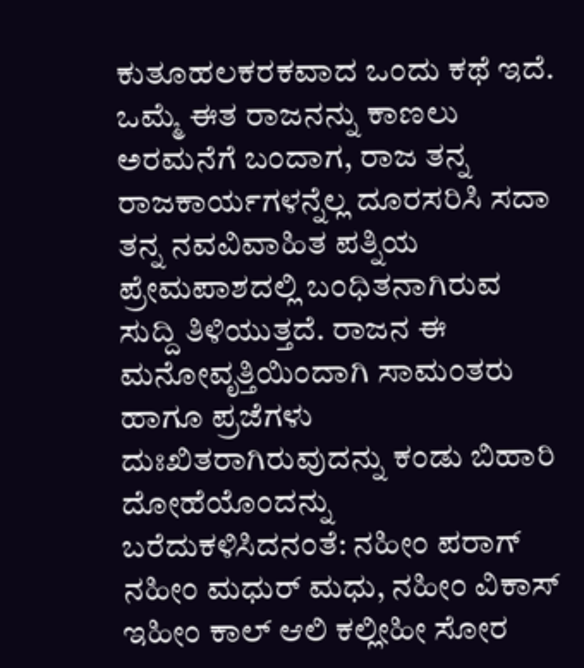ಕುತೂಹಲಕರಕವಾದ ಒಂದು ಕಥೆ ಇದೆ. ಒಮ್ಮೆ ಈತ ರಾಜನನ್ನು ಕಾಣಲು ಅರಮನೆಗೆ ಬಂದಾಗ, ರಾಜ ತನ್ನ ರಾಜಕಾರ್ಯಗಳನ್ನೆಲ್ಲ ದೂರಸರಿಸಿ ಸದಾ ತನ್ನ ನವವಿವಾಹಿತ ಪತ್ನಿಯ ಪ್ರೇಮಪಾಶದಲ್ಲಿ ಬಂಧಿತನಾಗಿರುವ ಸುದ್ದಿ ತಿಳಿಯುತ್ತದೆ. ರಾಜನ ಈ ಮನೋವೃತ್ತಿಯಿಂದಾಗಿ ಸಾಮಂತರು ಹಾಗೂ ಪ್ರಜೆಗಳು ದುಃಖಿತರಾಗಿರುವುದನ್ನು ಕಂಡು ಬಿಹಾರಿ ದೋಹೆಯೊಂದನ್ನು ಬರೆದುಕಳಿಸಿದನಂತೆ: ನಹೀಂ ಪರಾಗ್ ನಹೀಂ ಮಧುರ್ ಮಧು, ನಹೀಂ ವಿಕಾಸ್ ಇಹೀಂ ಕಾಲ್ ಆಲಿ ಕಲ್ಲೀಹೀ ಸೋರ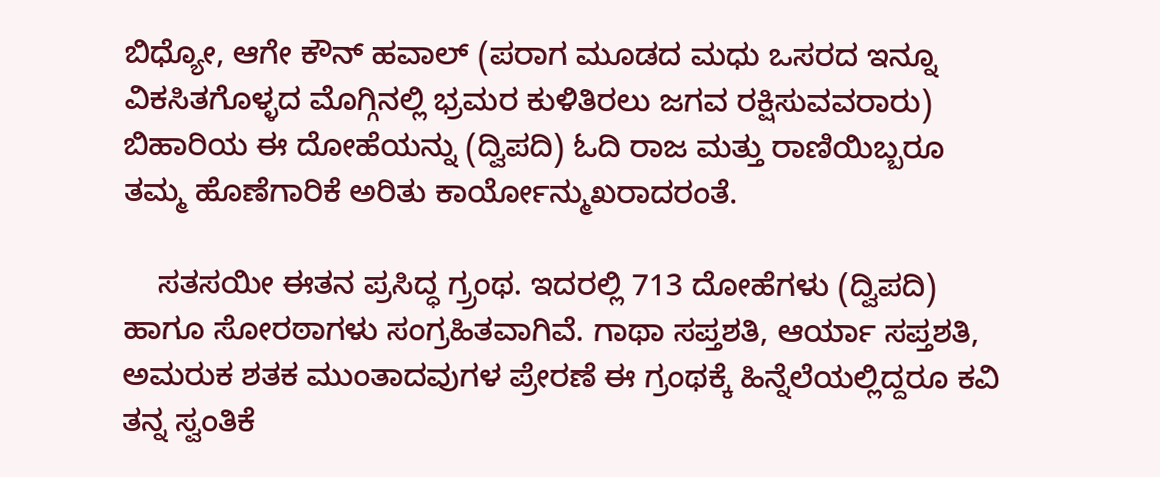ಬಿಧ್ಯೋ, ಆಗೇ ಕೌನ್ ಹವಾಲ್ (ಪರಾಗ ಮೂಡದ ಮಧು ಒಸರದ ಇನ್ನೂ ವಿಕಸಿತಗೊಳ್ಳದ ಮೊಗ್ಗಿನಲ್ಲಿ ಭ್ರಮರ ಕುಳಿತಿರಲು ಜಗವ ರಕ್ಷಿಸುವವರಾರು) ಬಿಹಾರಿಯ ಈ ದೋಹೆಯನ್ನು (ದ್ವಿಪದಿ) ಓದಿ ರಾಜ ಮತ್ತು ರಾಣಿಯಿಬ್ಬರೂ ತಮ್ಮ ಹೊಣೆಗಾರಿಕೆ ಅರಿತು ಕಾರ್ಯೋನ್ಮುಖರಾದರಂತೆ.

    ಸತಸಯೀ ಈತನ ಪ್ರಸಿದ್ಧ ಗ್ರ್ರಂಥ. ಇದರಲ್ಲಿ 713 ದೋಹೆಗಳು (ದ್ವಿಪದಿ) ಹಾಗೂ ಸೋರಠಾಗಳು ಸಂಗ್ರಹಿತವಾಗಿವೆ. ಗಾಥಾ ಸಪ್ತಶತಿ, ಆರ್ಯಾ ಸಪ್ತಶತಿ, ಅಮರುಕ ಶತಕ ಮುಂತಾದವುಗಳ ಪ್ರೇರಣೆ ಈ ಗ್ರಂಥಕ್ಕೆ ಹಿನ್ನೆಲೆಯಲ್ಲಿದ್ದರೂ ಕವಿ ತನ್ನ ಸ್ವಂತಿಕೆ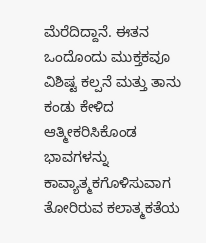ಮೆರೆದಿದ್ದಾನೆ. ಈತನ ಒಂದೊಂದು ಮುಕ್ತಕವೂ ವಿಶಿಷ್ಟ ಕಲ್ಪನೆ ಮತ್ತು ತಾನು ಕಂಡು ಕೇಳಿದ ಆತ್ಮೀಕರಿಸಿಕೊಂಡ ಭಾವಗಳನ್ನು ಕಾವ್ಯಾತ್ಮಕಗೊಳಿಸುವಾಗ ತೋರಿರುವ ಕಲಾತ್ಮಕತೆಯ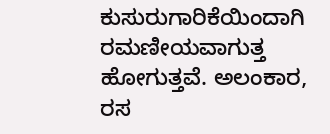ಕುಸುರುಗಾರಿಕೆಯಿಂದಾಗಿ ರಮಣೀಯವಾಗುತ್ತ ಹೋಗುತ್ತವೆ. ಅಲಂಕಾರ, ರಸ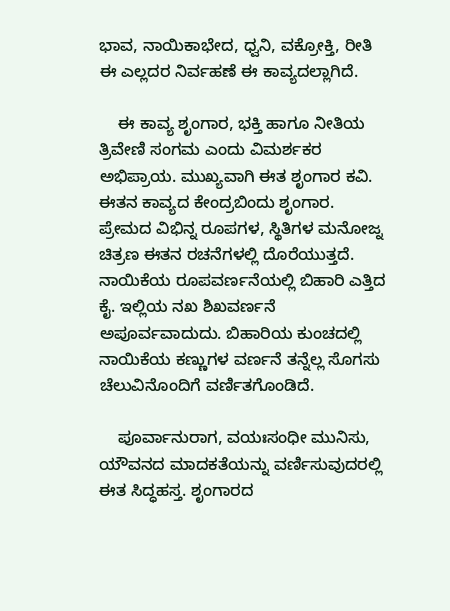ಭಾವ, ನಾಯಿಕಾಭೇದ, ಧ್ವನಿ, ವಕ್ರೋಕ್ತಿ, ರೀತಿ ಈ ಎಲ್ಲದರ ನಿರ್ವಹಣೆ ಈ ಕಾವ್ಯದಲ್ಲಾಗಿದೆ.

    ಈ ಕಾವ್ಯ ಶೃಂಗಾರ, ಭಕ್ತಿ ಹಾಗೂ ನೀತಿಯ ತ್ರಿವೇಣಿ ಸಂಗಮ ಎಂದು ವಿಮರ್ಶಕರ ಅಭಿಪ್ರಾಯ. ಮುಖ್ಯವಾಗಿ ಈತ ಶೃಂಗಾರ ಕವಿ. ಈತನ ಕಾವ್ಯದ ಕೇಂದ್ರಬಿಂದು ಶೃಂಗಾರ. ಪ್ರೇಮದ ವಿಭಿನ್ನ ರೂಪಗಳ, ಸ್ಥಿತಿಗಳ ಮನೋಜ್ನ ಚಿತ್ರಣ ಈತನ ರಚನೆಗಳಲ್ಲಿ ದೊರೆಯುತ್ತದೆ. ನಾಯಿಕೆಯ ರೂಪವರ್ಣನೆಯಲ್ಲಿ ಬಿಹಾರಿ ಎತ್ತಿದ ಕೈ. ಇಲ್ಲಿಯ ನಖ ಶಿಖವರ್ಣನೆ ಅಪೂರ್ವವಾದುದು. ಬಿಹಾರಿಯ ಕುಂಚದಲ್ಲಿ ನಾಯಿಕೆಯ ಕಣ್ಣುಗಳ ವರ್ಣನೆ ತನ್ನೆಲ್ಲ ಸೊಗಸು ಚೆಲುವಿನೊಂದಿಗೆ ವರ್ಣಿತಗೊಂಡಿದೆ.

    ಪೂರ್ವಾನುರಾಗ, ವಯಃಸಂಧೀ ಮುನಿಸು, ಯೌವನದ ಮಾದಕತೆಯನ್ನು ವರ್ಣಿಸುವುದರಲ್ಲಿ ಈತ ಸಿದ್ಧಹಸ್ತ. ಶೃಂಗಾರದ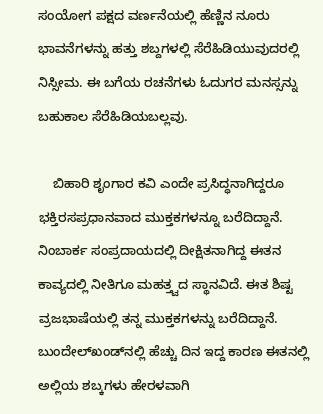ಸಂಯೋಗ ಪಕ್ಷದ ವರ್ಣನೆಯಲ್ಲಿ ಹೆಣ್ಣಿನ ನೂರು ಭಾವನೆಗಳನ್ನು ಹತ್ತು ಶಬ್ದಗಳಲ್ಲಿ ಸೆರೆಹಿಡಿಯುವುದರಲ್ಲಿ ನಿಸ್ಸೀಮ. ಈ ಬಗೆಯ ರಚನೆಗಳು ಓದುಗರ ಮನಸ್ಸನ್ನು ಬಹುಕಾಲ ಸೆರೆಹಿಡಿಯಬಲ್ಲವು.

    ಬಿಹಾರಿ ಶೃಂಗಾರ ಕವಿ ಎಂದೇ ಪ್ರಸಿದ್ಧನಾಗಿದ್ದರೂ ಭಕ್ತಿರಸಪ್ರಧಾನವಾದ ಮುಕ್ತಕಗಳನ್ನೂ ಬರೆದಿದ್ದಾನೆ. ನಿಂಬಾರ್ಕ ಸಂಪ್ರದಾಯದಲ್ಲಿ ದೀಕ್ಷಿತನಾಗಿದ್ದ ಈತನ ಕಾವ್ಯದಲ್ಲಿ ನೀತಿಗೂ ಮಹತ್ತ್ವದ ಸ್ಥಾನವಿದೆ. ಈತ ಶಿಷ್ಟ ವ್ರಜಭಾಷೆಯಲ್ಲಿ ತನ್ನ ಮುಕ್ತಕಗಳನ್ನು ಬರೆದಿದ್ದಾನೆ. ಬುಂದೇಲ್‍ಖಂಡ್‍ನಲ್ಲಿ ಹೆಚ್ಚು ದಿನ ಇದ್ದ ಕಾರಣ ಈತನಲ್ಲಿ ಅಲ್ಲಿಯ ಶಬ್ಕಗಳು ಹೇರಳವಾಗಿ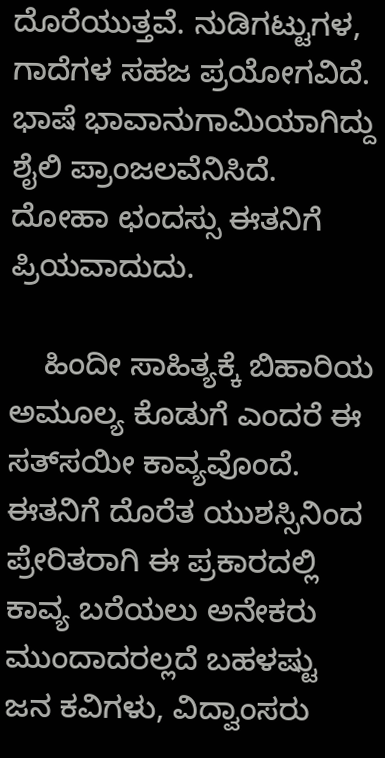ದೊರೆಯುತ್ತವೆ. ನುಡಿಗಟ್ಟುಗಳ, ಗಾದೆಗಳ ಸಹಜ ಪ್ರಯೋಗವಿದೆ. ಭಾಷೆ ಭಾವಾನುಗಾಮಿಯಾಗಿದ್ದು ಶೈಲಿ ಪ್ರಾಂಜಲವೆನಿಸಿದೆ. ದೋಹಾ ಛಂದಸ್ಸು ಈತನಿಗೆ ಪ್ರಿಯವಾದುದು.

    ಹಿಂದೀ ಸಾಹಿತ್ಯಕ್ಕೆ ಬಿಹಾರಿಯ ಅಮೂಲ್ಯ ಕೊಡುಗೆ ಎಂದರೆ ಈ ಸತ್‍ಸಯೀ ಕಾವ್ಯವೊಂದೆ. ಈತನಿಗೆ ದೊರೆತ ಯುಶಸ್ಸಿನಿಂದ ಪ್ರೇರಿತರಾಗಿ ಈ ಪ್ರಕಾರದಲ್ಲಿ ಕಾವ್ಯ ಬರೆಯಲು ಅನೇಕರು ಮುಂದಾದರಲ್ಲದೆ ಬಹಳಷ್ಟು ಜನ ಕವಿಗಳು, ವಿದ್ವಾಂಸರು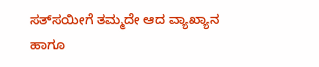ಸತ್‍ಸಯೀಗೆ ತಮ್ಮದೇ ಆದ ವ್ಯಾಖ್ಯಾನ ಹಾಗೂ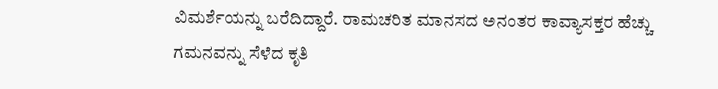ವಿಮರ್ಶೆಯನ್ನು ಬರೆದಿದ್ದಾರೆ. ರಾಮಚರಿತ ಮಾನಸದ ಅನಂತರ ಕಾವ್ಯಾಸಕ್ತರ ಹೆಚ್ಚು ಗಮನವನ್ನು ಸೆಳೆದ ಕೃತಿ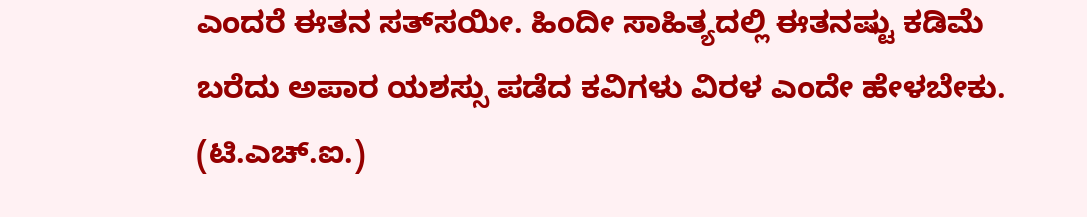ಎಂದರೆ ಈತನ ಸತ್‍ಸಯೀ. ಹಿಂದೀ ಸಾಹಿತ್ಯದಲ್ಲಿ ಈತನಷ್ಟು ಕಡಿಮೆ ಬರೆದು ಅಪಾರ ಯಶಸ್ಸು ಪಡೆದ ಕವಿಗಳು ವಿರಳ ಎಂದೇ ಹೇಳಬೇಕು.
(ಟಿ.ಎಚ್.ಐ.)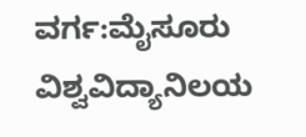ವರ್ಗ:ಮೈಸೂರು ವಿಶ್ವವಿದ್ಯಾನಿಲಯ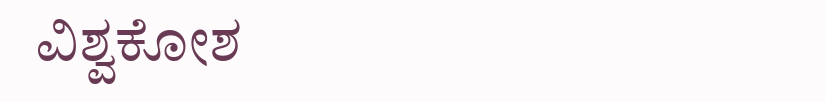ವಿಶ್ವಕೋಶ